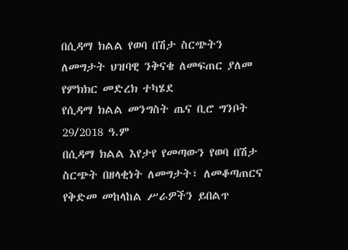በሲዳማ ክልል የወባ በሽታ ስርጭትን ለመግታት ህዝባዊ ንቅናቄ ለመፍጠር ያለመ የምክክር መድረክ ተካሄደ
የሲዳማ ክልል መንግስት ጤና ቢሮ ግንቦት 29/2018 ዓ.ም
በሲዳማ ክልል እየታየ የመጣውን የወባ በሽታ ስርጭት በዘላቂነት ለመግታት፣ ለመቆጣጠርና የቅድመ መከላከል ሥራዎችን ይበልጥ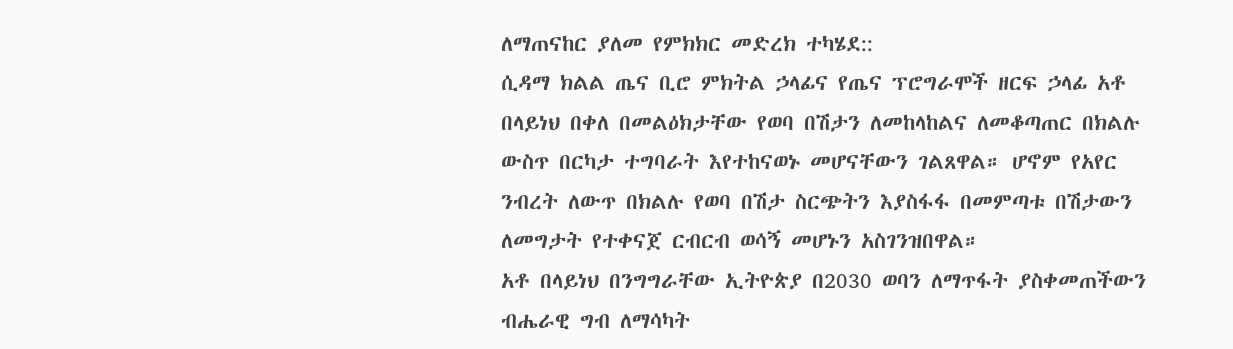ለማጠናከር ያለመ የምክክር መድረክ ተካሄደ::
ሲዳማ ክልል ጤና ቢሮ ምክትል ኃላፊና የጤና ፕሮግራሞች ዘርፍ ኃላፊ አቶ በላይነህ በቀለ በመልዕክታቸው የወባ በሽታን ለመከላከልና ለመቆጣጠር በክልሉ ውስጥ በርካታ ተግባራት እየተከናወኑ መሆናቸውን ገልጸዋል። ሆኖም የአየር ንብረት ለውጥ በክልሉ የወባ በሽታ ስርጭትን እያስፋፋ በመምጣቱ በሽታውን ለመግታት የተቀናጀ ርብርብ ወሳኝ መሆኑን አስገንዝበዋል።
አቶ በላይነህ በንግግራቸው ኢትዮጵያ በ2030 ወባን ለማጥፋት ያስቀመጠችውን ብሔራዊ ግብ ለማሳካት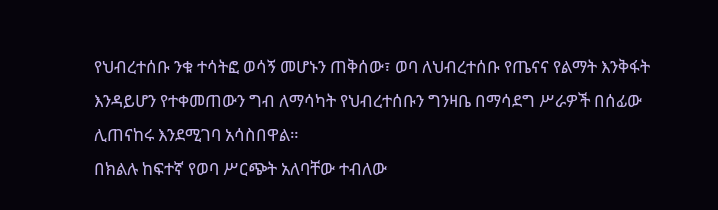የህብረተሰቡ ንቁ ተሳትፎ ወሳኝ መሆኑን ጠቅሰው፣ ወባ ለህብረተሰቡ የጤናና የልማት እንቅፋት እንዳይሆን የተቀመጠውን ግብ ለማሳካት የህብረተሰቡን ግንዛቤ በማሳደግ ሥራዎች በሰፊው ሊጠናከሩ እንደሚገባ አሳስበዋል።
በክልሉ ከፍተኛ የወባ ሥርጭት አለባቸው ተብለው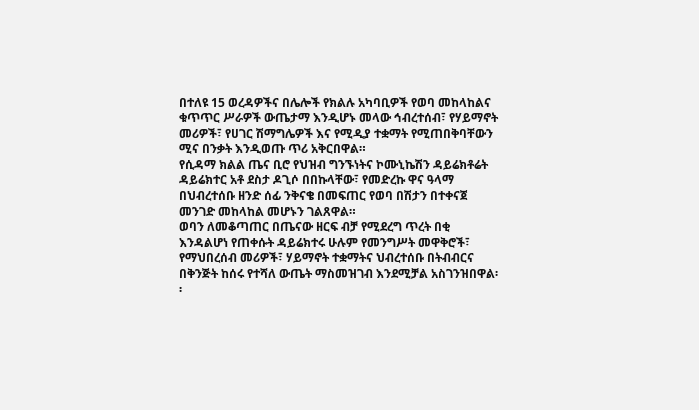በተለዩ 15 ወረዳዎችና በሌሎች የክልሉ አካባቢዎች የወባ መከላከልና ቁጥጥር ሥራዎች ውጤታማ እንዲሆኑ መላው ኅብረተሰብ፣ የሃይማኖት መሪዎች፣ የሀገር ሽማግሌዎች እና የሚዲያ ተቋማት የሚጠበቅባቸውን ሚና በንቃት እንዲወጡ ጥሪ አቅርበዋል።
የሲዳማ ክልል ጤና ቢሮ የህዝብ ግንኙነትና ኮሙኒኬሽን ዳይሬክቶሬት ዳይሬክተር አቶ ደስታ ዶጊሶ በበኩላቸው፣ የመድረኩ ዋና ዓላማ በህብረተሰቡ ዘንድ ሰፊ ንቅናቄ በመፍጠር የወባ በሽታን በተቀናጀ መንገድ መከላከል መሆኑን ገልጸዋል።
ወባን ለመቆጣጠር በጤናው ዘርፍ ብቻ የሚደረግ ጥረት በቂ እንዳልሆነ የጠቀሱት ዳይሬክተሩ ሁሉም የመንግሥት መዋቅሮች፣ የማህበረሰብ መሪዎች፣ ሃይማኖት ተቋማትና ህብረተሰቡ በትብብርና በቅንጅት ከሰሩ የተሻለ ውጤት ማስመዝገብ እንደሚቻል አስገንዝበዋል፡፡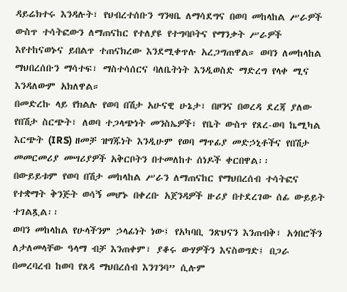ዳይሬክተሩ እንዳሉት፣ የህብረተሰቡን ግንዛቤ ለማሳደግና በወባ መከላከል ሥራዎች ውስጥ ተሳትፎውን ለማጠናከር የተለያዩ የተግባቦትና የማንቃት ሥራዎች እየተከናወኑና ይበልጥ ተጠናክረው እንደሚቀጥሉ አረጋግጠዋል። ወባን ለመከላከል ማህበረሰቡን ማሳተፍ፣ ማስተሳሰርና ባለቤትነት እንዲወስድ ማድረግ የላቀ ሚና እንዳለውም አክለዋል።
በመድረኩ ላይ የክልሉ የወባ በሽታ አሁናዊ ሁኔታ፣ በዞንና በወረዳ ደረጃ ያለው የበሽታ ስርጭት፣ ለወባ ተጋላጭነት መንስኤዎች፣ የቤት ውስጥ የጸረ-ወባ ኬሚካል እርጭት (IRS) ዘመቻ ዝግጁነት እንዲሁም የወባ ማጥፊያ መድኃኒቶችና የበሽታ መመርመሪያ መሣሪያዎች አቅርቦትን በተመለከተ ሰነዶች ቀርበዋል፡፡
በውይይቱም የወባ በሽታ መከላከል ሥራን ለማጠናከር የማህበረሰብ ተሳትፎና የተቋማት ቅንጅት ወሳኝ መሆኑ በቀረቡ አጀንዳዎች ዙሪያ በተደረገው ሰፊ ውይይት ተገልጿል፡፡
ወባን መከላከል የሁላችንም ኃላፊነት ነው፤ የአካባቢ ንጽህናን እንጠብቅ፣ አጎበሮችን ለታለመላቸው ዓላማ ብቻ እንጠቀም፣ ያቆሩ ውሃዎችን እናስወግድ፤ በጋራ በመረባረብ ከወባ የጸዳ ማህበረሰብ እንገንባ” ሲሉም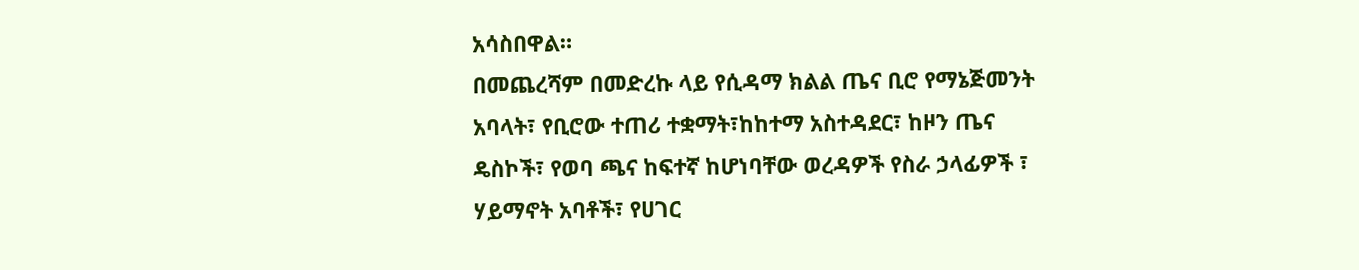አሳስበዋል።
በመጨረሻም በመድረኩ ላይ የሲዳማ ክልል ጤና ቢሮ የማኔጅመንት አባላት፣ የቢሮው ተጠሪ ተቋማት፣ከከተማ አስተዳደር፣ ከዞን ጤና ዴስኮች፣ የወባ ጫና ከፍተኛ ከሆነባቸው ወረዳዎች የስራ ኃላፊዎች ፣ ሃይማኖት አባቶች፣ የሀገር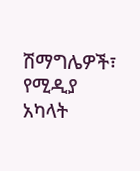ሽማግሌዎች፣ የሚዲያ አካላት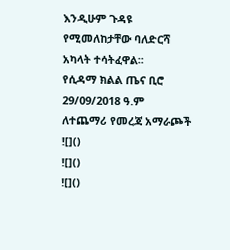እንዲሁም ጉዳዩ የሚመለከታቸው ባለድርሻ አካላት ተሳትፈዋል፡፡
የሲዳማ ክልል ጤና ቢሮ
29/09/2018 ዓ.ም
ለተጨማሪ የመረጃ አማራጮች
![]()
![]()
![]()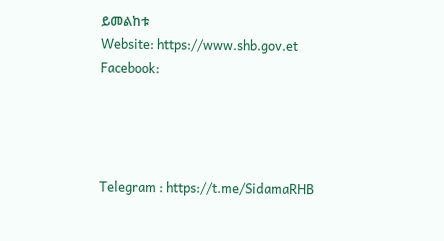ይመልከቱ
Website: https://www.shb.gov.et
Facebook:




Telegram : https://t.me/SidamaRHB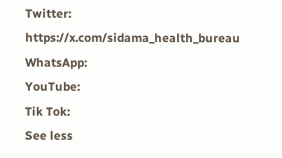Twitter: https://x.com/sidama_health_bureau
WhatsApp:
YouTube:
Tik Tok:
See less